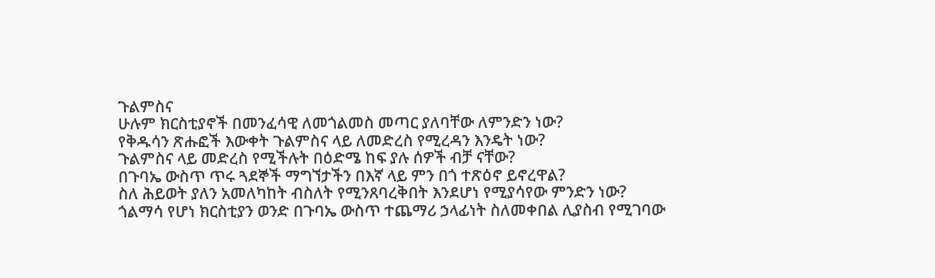ጉልምስና
ሁሉም ክርስቲያኖች በመንፈሳዊ ለመጎልመስ መጣር ያለባቸው ለምንድን ነው?
የቅዱሳን ጽሑፎች እውቀት ጉልምስና ላይ ለመድረስ የሚረዳን እንዴት ነው?
ጉልምስና ላይ መድረስ የሚችሉት በዕድሜ ከፍ ያሉ ሰዎች ብቻ ናቸው?
በጉባኤ ውስጥ ጥሩ ጓደኞች ማግኘታችን በእኛ ላይ ምን በጎ ተጽዕኖ ይኖረዋል?
ስለ ሕይወት ያለን አመለካከት ብስለት የሚንጸባረቅበት እንደሆነ የሚያሳየው ምንድን ነው?
ጎልማሳ የሆነ ክርስቲያን ወንድ በጉባኤ ውስጥ ተጨማሪ ኃላፊነት ስለመቀበል ሊያስብ የሚገባው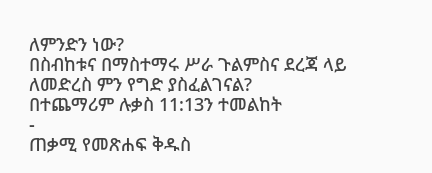ለምንድን ነው?
በስብከቱና በማስተማሩ ሥራ ጉልምስና ደረጃ ላይ ለመድረስ ምን የግድ ያስፈልገናል?
በተጨማሪም ሉቃስ 11:13ን ተመልከት
-
ጠቃሚ የመጽሐፍ ቅዱስ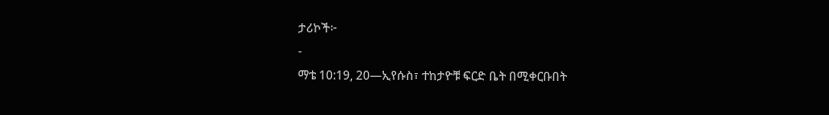ታሪኮች፦
-
ማቴ 10:19, 20—ኢየሱስ፣ ተከታዮቹ ፍርድ ቤት በሚቀርቡበት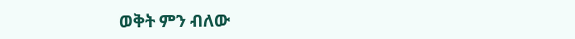ወቅት ምን ብለው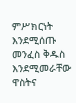ምሥክርነት እንደሚሰጡ መንፈስ ቅዱስ እንደሚመራቸው ዋስትና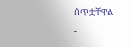ሰጥቷቸዋል
-